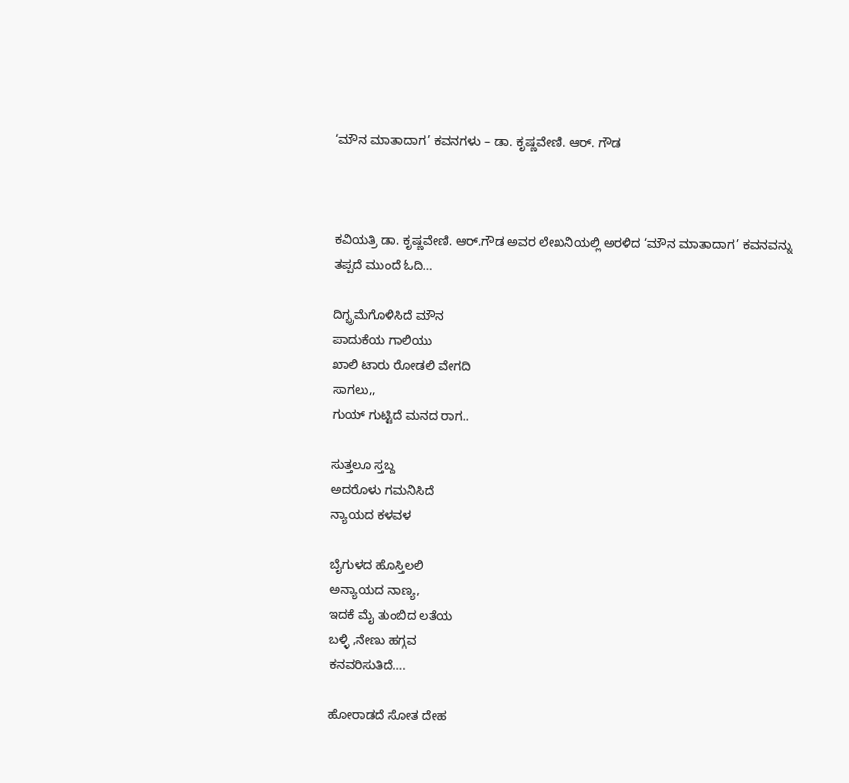‘ಮೌನ ಮಾತಾದಾಗ’ ಕವನಗಳು – ಡಾ. ಕೃಷ್ಣವೇಣಿ. ಆರ್. ಗೌಡ



ಕವಿಯತ್ರಿ ಡಾ. ಕೃಷ್ಣವೇಣಿ. ಆರ್.ಗೌಡ ಅವರ ಲೇಖನಿಯಲ್ಲಿ ಅರಳಿದ ‘ಮೌನ ಮಾತಾದಾಗ’ ಕವನವನ್ನು ತಪ್ಪದೆ ಮುಂದೆ ಓದಿ…

ದಿಗ್ಭ್ರಮೆಗೊಳಿಸಿದೆ ಮೌನ
ಪಾದುಕೆಯ ಗಾಲಿಯು
ಖಾಲಿ ಟಾರು ರೋಡಲಿ ವೇಗದಿ
ಸಾಗಲು,,
ಗುಯ್ ಗುಟ್ಟಿದೆ ಮನದ ರಾಗ..

ಸುತ್ತಲೂ ಸ್ತಬ್ದ
ಅದರೊಳು ಗಮನಿಸಿದೆ
ನ್ಯಾಯದ ಕಳವಳ

ಬೈಗುಳದ ಹೊಸ್ತಿಲಲಿ
ಅನ್ಯಾಯದ ನಾಣ್ಯ,
ಇದಕೆ ಮೈ ತುಂಬಿದ ಲತೆಯ
ಬಳ್ಳಿ ,ನೇಣು ಹಗ್ಗವ
ಕನವರಿಸುತಿದೆ….

ಹೋರಾಡದೆ ಸೋತ ದೇಹ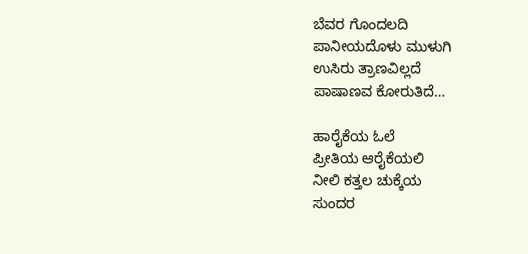ಬೆವರ ಗೊಂದಲದಿ
ಪಾನೀಯದೊಳು ಮುಳುಗಿ
ಉಸಿರು ತ್ರಾಣವಿಲ್ಲದೆ
ಪಾಷಾಣವ ಕೋರುತಿದೆ…

ಹಾರೈಕೆಯ ಓಲೆ
ಪ್ರೀತಿಯ ಆರೈಕೆಯಲಿ
ನೀಲಿ ಕತ್ತಲ ಚುಕ್ಕೆಯ
ಸುಂದರ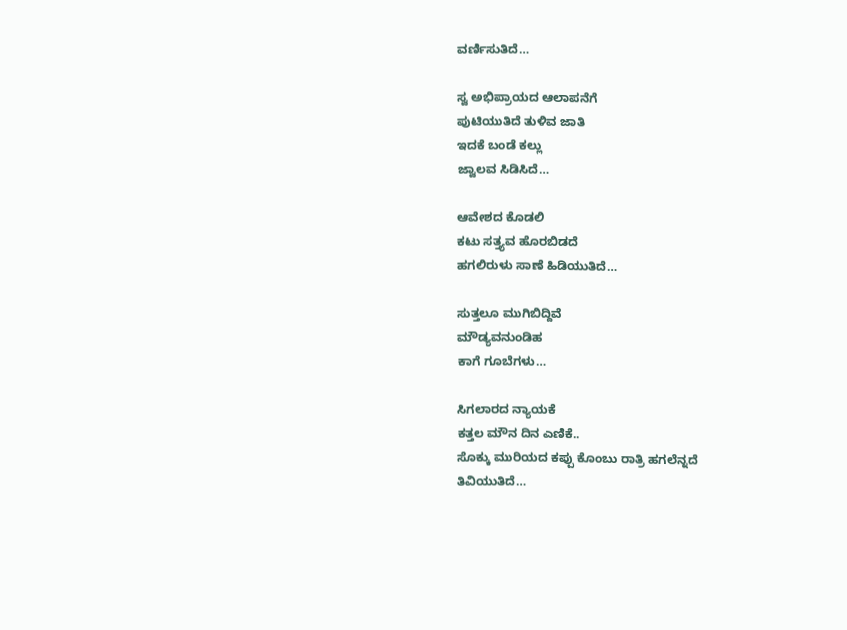ವರ್ಣಿಸುತಿದೆ…

ಸ್ವ ಅಭಿಪ್ರಾಯದ ಆಲಾಪನೆಗೆ
ಪುಟಿಯುತಿದೆ ತುಳಿವ ಜಾತಿ
ಇದಕೆ ಬಂಡೆ ಕಲ್ಲು
ಜ್ವಾಲವ ಸಿಡಿಸಿದೆ…

ಆವೇಶದ ಕೊಡಲಿ
ಕಟು ಸತ್ತ್ಯವ ಹೊರಬಿಡದೆ
ಹಗಲಿರುಳು ಸಾಣೆ ಹಿಡಿಯುತಿದೆ…

ಸುತ್ತಲೂ ಮುಗಿಬಿದ್ದಿವೆ
ಮೌಡ್ಯವನುಂಡಿಹ
ಕಾಗೆ ಗೂಬೆಗಳು…

ಸಿಗಲಾರದ ನ್ಯಾಯಕೆ
ಕತ್ತಲ ಮೌನ ದಿನ ಎಣಿಕೆ..
ಸೊಕ್ಕು ಮುರಿಯದ ಕಪ್ಪು ಕೊಂಬು ರಾತ್ರಿ ಹಗಲೆನ್ನದೆ
ತಿವಿಯುತಿದೆ…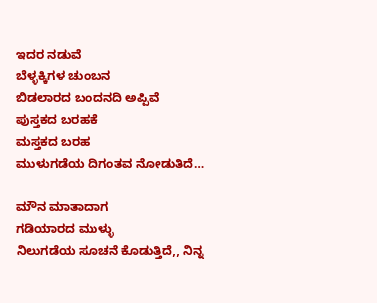ಇದರ ನಡುವೆ
ಬೆಳ್ಳಕ್ಕಿಗಳ ಚುಂಬನ
ಬಿಡಲಾರದ ಬಂದನದಿ ಅಪ್ಪಿವೆ
ಪುಸ್ತಕದ ಬರಹಕೆ
ಮಸ್ತಕದ ಬರಹ
ಮುಳುಗಡೆಯ ದಿಗಂತವ ನೋಡುತಿದೆ…

ಮೌನ ಮಾತಾದಾಗ
ಗಡಿಯಾರದ ಮುಳ್ಳು
ನಿಲುಗಡೆಯ ಸೂಚನೆ ಕೊಡುತ್ತಿದೆ,, ನಿನ್ನ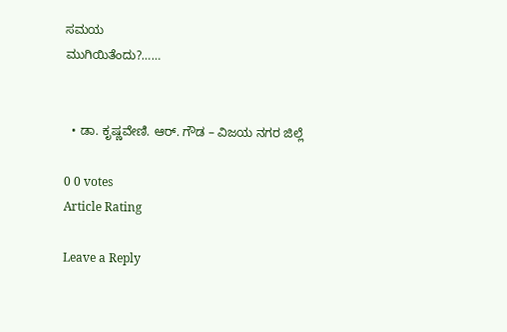ಸಮಯ
ಮುಗಿಯಿತೆಂದು?……


  • ಡಾ. ಕೃಷ್ಣವೇಣಿ. ಆರ್. ಗೌಡ – ವಿಜಯ ನಗರ ಜಿಲ್ಲೆ

0 0 votes
Article Rating

Leave a Reply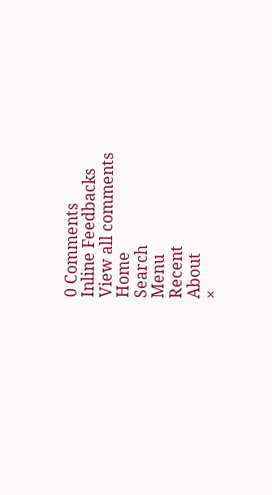0 Comments
Inline Feedbacks
View all comments
Home
Search
Menu
Recent
About
×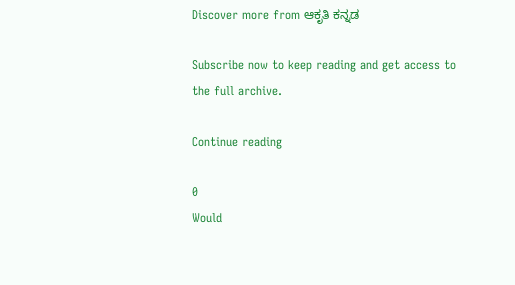Discover more from ಆಕೃತಿ ಕನ್ನಡ

Subscribe now to keep reading and get access to the full archive.

Continue reading

0
Would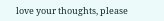love your thoughts, please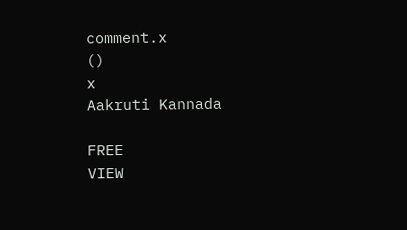comment.x
()
x
Aakruti Kannada

FREE
VIEW